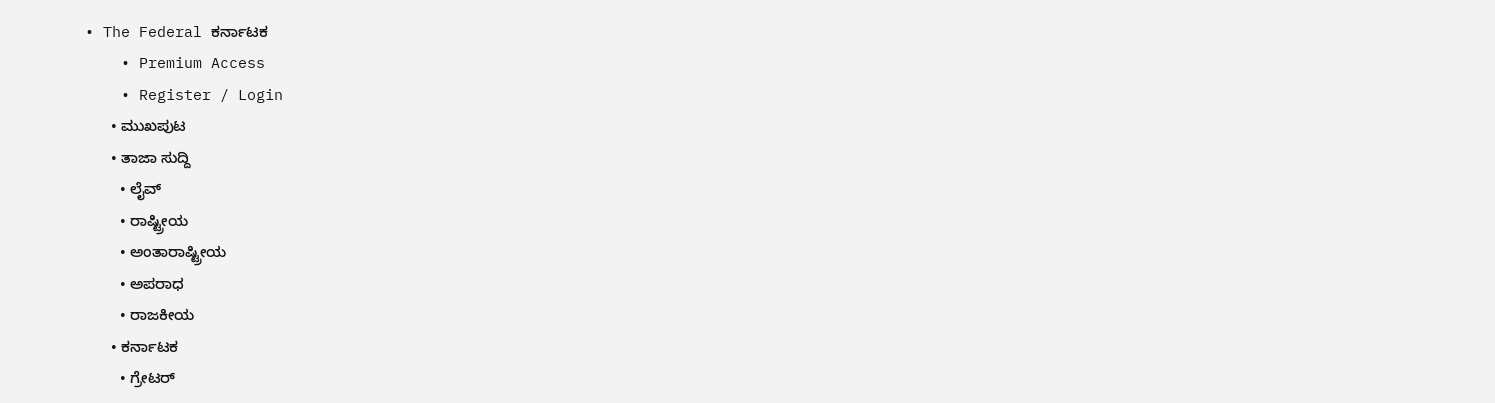• The Federal ಕರ್ನಾಟಕ
    • Premium Access
    • Register / Login
      • ಮುಖಪುಟ
      • ತಾಜಾ ಸುದ್ದಿ
        • ಲೈವ್‌
        • ರಾಷ್ಟ್ರೀಯ
        • ಅಂತಾರಾಷ್ಟ್ರೀಯ
        • ಅಪರಾಧ
        • ರಾಜಕೀಯ
      • ಕರ್ನಾಟಕ
        • ಗ್ರೇಟರ್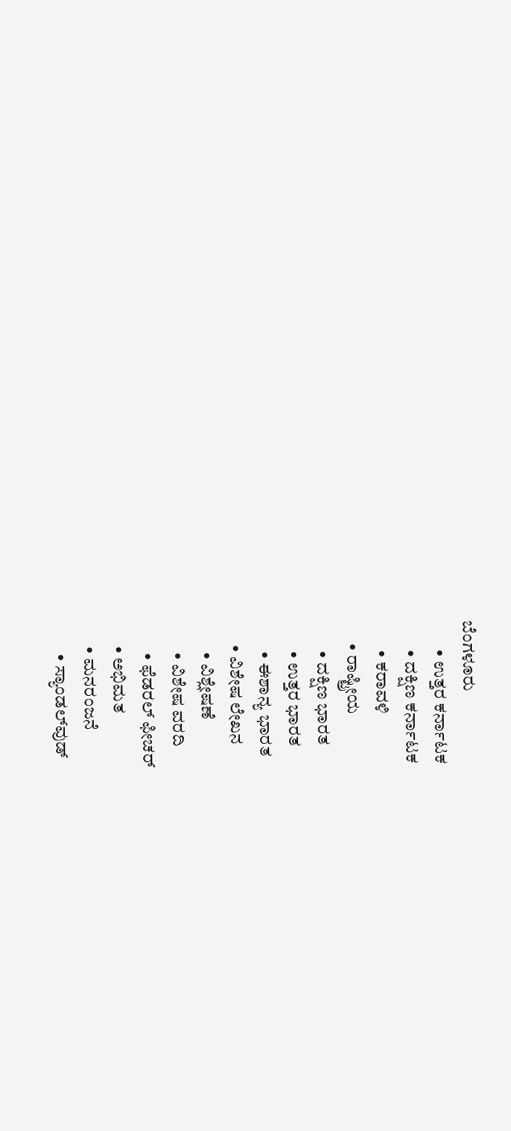ಬೆಂಗಳೂರು
        • ಉತ್ತರ ಕರ್ನಾಟಕ
        • ದಕ್ಷಿಣ ಕರ್ನಾಟಕ
        • ಕರಾವಳಿ
      • ರಾಷ್ಟ್ರೀಯ
        • ದಕ್ಷಿಣ ಭಾರತ
        • ಉತ್ತರ ಭಾರತ
        • ಈಶಾನ್ಯ ಭಾರತ
      • ವಿಶೇಷ ಲೇಖನ
        • ವಿಶ್ಲೇಷಣೆ
        • ವಿಶೇಷ ವರದಿ
        • ಫೆಡರಲ್ ಫೀಚರ್
      • ಅಭಿಮತ
      • ಮನರಂಜನೆ
        • ಸ್ಯಾಂಡಲ್‌ವುಡ್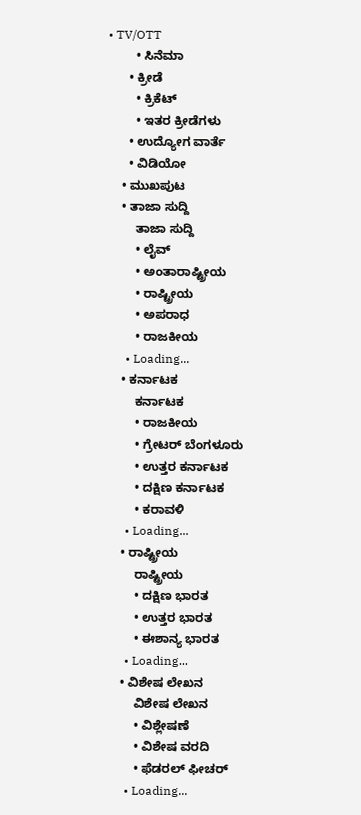• TV/OTT
        • ಸಿನೆಮಾ
      • ಕ್ರೀಡೆ
        • ಕ್ರಿಕೆಟ್
        • ಇತರ ಕ್ರೀಡೆಗಳು
      • ಉದ್ಯೋಗ ವಾರ್ತೆ
      • ವಿಡಿಯೋ
    • ಮುಖಪುಟ
    • ತಾಜಾ ಸುದ್ದಿ
        ತಾಜಾ ಸುದ್ದಿ
        • ಲೈವ್‌
        • ಅಂತಾರಾಷ್ಟ್ರೀಯ
        • ರಾಷ್ಟ್ರೀಯ
        • ಅಪರಾಧ
        • ರಾಜಕೀಯ
      • Loading...
    • ಕರ್ನಾಟಕ
        ಕರ್ನಾಟಕ
        • ರಾಜಕೀಯ
        • ಗ್ರೇಟರ್ ಬೆಂಗಳೂರು
        • ಉತ್ತರ ಕರ್ನಾಟಕ
        • ದಕ್ಷಿಣ ಕರ್ನಾಟಕ
        • ಕರಾವಳಿ
      • Loading...
    • ರಾಷ್ಟ್ರೀಯ
        ರಾಷ್ಟ್ರೀಯ
        • ದಕ್ಷಿಣ ಭಾರತ
        • ಉತ್ತರ ಭಾರತ
        • ಈಶಾನ್ಯ ಭಾರತ
      • Loading...
    • ವಿಶೇಷ ಲೇಖನ
        ವಿಶೇಷ ಲೇಖನ
        • ವಿಶ್ಲೇಷಣೆ
        • ವಿಶೇಷ ವರದಿ
        • ಫೆಡರಲ್ ಫೀಚರ್
      • Loading...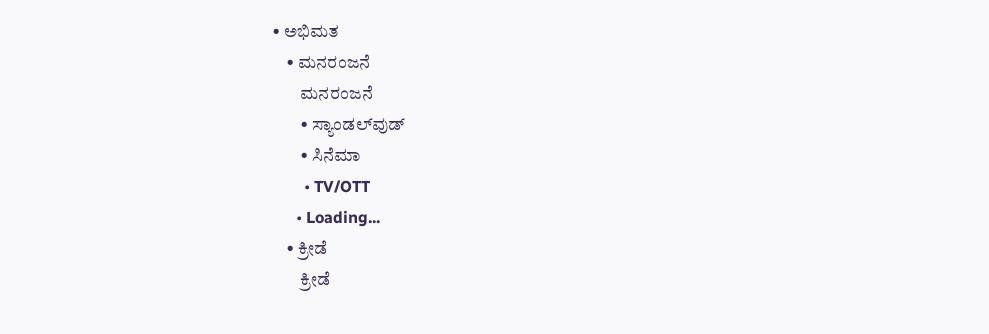• ಅಭಿಮತ
    • ಮನರಂಜನೆ
        ಮನರಂಜನೆ
        • ಸ್ಯಾಂಡಲ್‌ವುಡ್
        • ಸಿನೆಮಾ
        • TV/OTT
      • Loading...
    • ಕ್ರೀಡೆ
        ಕ್ರೀಡೆ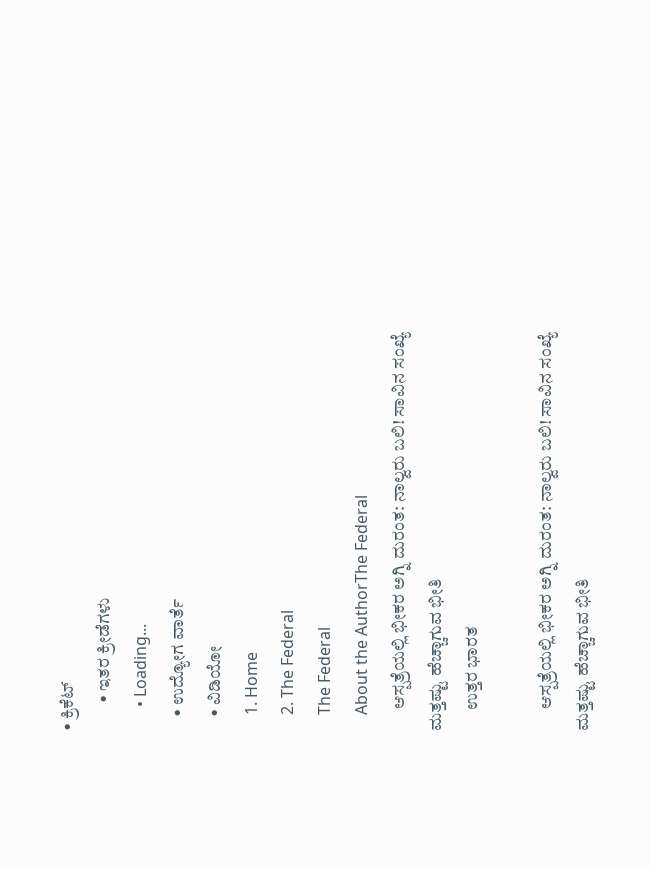• ಕ್ರಿಕೆಟ್
        • ಇತರ ಕ್ರೀಡೆಗಳು
      • Loading...
    • ಉದ್ಯೋಗ ವಾರ್ತೆ
    • ವಿಡಿಯೋ
    1. Home
    2. The Federal
    The Federal
    About the AuthorThe Federal
      ಆಸ್ಪತ್ರೆಯಲ್ಲಿ ಭೀಕರ ಅಗ್ನಿ ದುರಂತ: ನಾಲ್ವರು ಬಲಿ! ಸಾವಿನ ಸಂಖ್ಯೆ ಮತ್ತಷ್ಟು ಹೆಚ್ಚಾಗುವ ಭೀತಿ
      ಉತ್ತರ ಭಾರತ

      ಆಸ್ಪತ್ರೆಯಲ್ಲಿ ಭೀಕರ ಅಗ್ನಿ ದುರಂತ: ನಾಲ್ವರು ಬಲಿ! ಸಾವಿನ ಸಂಖ್ಯೆ ಮತ್ತಷ್ಟು ಹೆಚ್ಚಾಗುವ ಭೀತಿ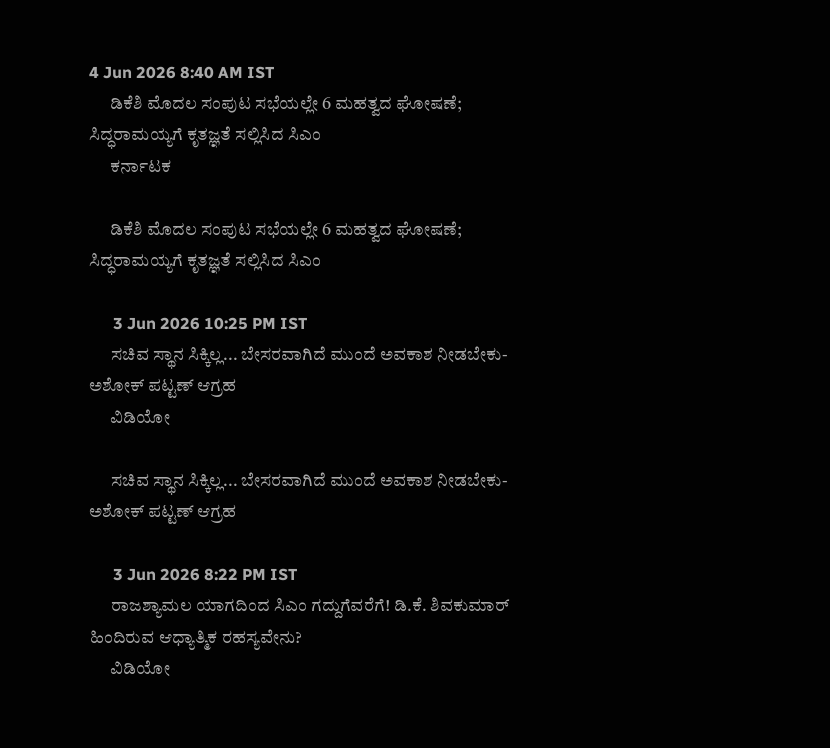4 Jun 2026 8:40 AM IST
      ಡಿಕೆಶಿ ಮೊದಲ ಸಂಪುಟ ಸಭೆಯಲ್ಲೇ 6 ಮಹತ್ವದ ಘೋಷಣೆ; ಸಿದ್ಧರಾಮಯ್ಯಗೆ ಕೃತಜ್ಞತೆ ಸಲ್ಲಿಸಿದ ಸಿಎಂ
      ಕರ್ನಾಟಕ

      ಡಿಕೆಶಿ ಮೊದಲ ಸಂಪುಟ ಸಭೆಯಲ್ಲೇ 6 ಮಹತ್ವದ ಘೋಷಣೆ; ಸಿದ್ಧರಾಮಯ್ಯಗೆ ಕೃತಜ್ಞತೆ ಸಲ್ಲಿಸಿದ ಸಿಎಂ

      3 Jun 2026 10:25 PM IST
      ಸಚಿವ ಸ್ಥಾನ ಸಿಕ್ಕಿಲ್ಲ... ಬೇಸರವಾಗಿದೆ ಮುಂದೆ ಅವಕಾಶ ನೀಡಬೇಕು- ಅಶೋಕ್ ಪಟ್ಟಣ್ ಆಗ್ರಹ
      ವಿಡಿಯೋ

      ಸಚಿವ ಸ್ಥಾನ ಸಿಕ್ಕಿಲ್ಲ... ಬೇಸರವಾಗಿದೆ ಮುಂದೆ ಅವಕಾಶ ನೀಡಬೇಕು- ಅಶೋಕ್ ಪಟ್ಟಣ್ ಆಗ್ರಹ

      3 Jun 2026 8:22 PM IST
      ರಾಜಶ್ಯಾಮಲ ಯಾಗದಿಂದ ಸಿಎಂ ಗದ್ದುಗೆವರೆಗೆ! ಡಿ.ಕೆ. ಶಿವಕುಮಾರ್ ಹಿಂದಿರುವ ಆಧ್ಯಾತ್ಮಿಕ ರಹಸ್ಯವೇನು?
      ವಿಡಿಯೋ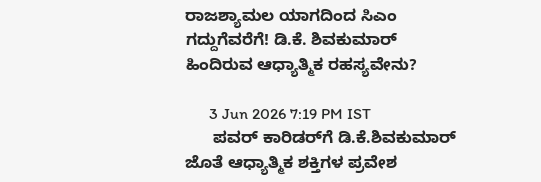ರಾಜಶ್ಯಾಮಲ ಯಾಗದಿಂದ ಸಿಎಂ ಗದ್ದುಗೆವರೆಗೆ! ಡಿ.ಕೆ. ಶಿವಕುಮಾರ್ ಹಿಂದಿರುವ ಆಧ್ಯಾತ್ಮಿಕ ರಹಸ್ಯವೇನು?

      3 Jun 2026 7:19 PM IST
      ಪವರ್‌ ಕಾರಿಡರ್‌ಗೆ ಡಿ.ಕೆ.ಶಿವಕುಮಾರ್‌ ಜೊತೆ ಆಧ್ಯಾತ್ಮಿಕ ಶಕ್ತಿಗಳ ಪ್ರವೇಶ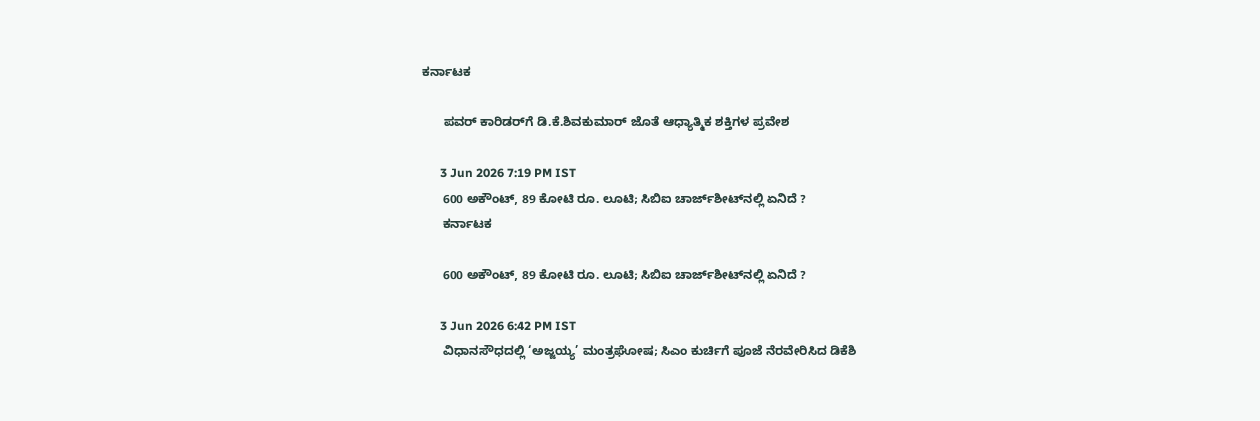ಕರ್ನಾಟಕ

      ಪವರ್‌ ಕಾರಿಡರ್‌ಗೆ ಡಿ.ಕೆ.ಶಿವಕುಮಾರ್‌ ಜೊತೆ ಆಧ್ಯಾತ್ಮಿಕ ಶಕ್ತಿಗಳ ಪ್ರವೇಶ

      3 Jun 2026 7:19 PM IST
      600 ಅಕೌಂಟ್‌, 89 ಕೋಟಿ ರೂ. ಲೂಟಿ; ಸಿಬಿಐ ಚಾರ್ಜ್‌ಶೀಟ್‌ನಲ್ಲಿ ಏನಿದೆ ?
      ಕರ್ನಾಟಕ

      600 ಅಕೌಂಟ್‌, 89 ಕೋಟಿ ರೂ. ಲೂಟಿ; ಸಿಬಿಐ ಚಾರ್ಜ್‌ಶೀಟ್‌ನಲ್ಲಿ ಏನಿದೆ ?

      3 Jun 2026 6:42 PM IST
      ವಿಧಾನಸೌಧದಲ್ಲಿ ‘ಅಜ್ಜಯ್ಯ’ ಮಂತ್ರಘೋಷ; ಸಿಎಂ ಕುರ್ಚಿಗೆ ಪೂಜೆ ನೆರವೇರಿಸಿದ ಡಿಕೆಶಿ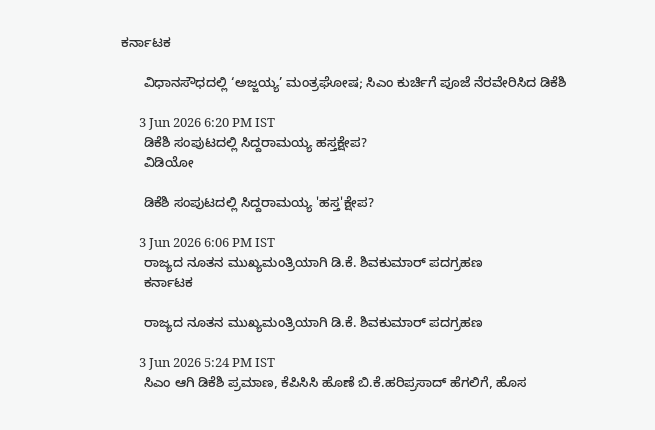ಕರ್ನಾಟಕ

      ವಿಧಾನಸೌಧದಲ್ಲಿ ‘ಅಜ್ಜಯ್ಯ’ ಮಂತ್ರಘೋಷ; ಸಿಎಂ ಕುರ್ಚಿಗೆ ಪೂಜೆ ನೆರವೇರಿಸಿದ ಡಿಕೆಶಿ

      3 Jun 2026 6:20 PM IST
      ಡಿಕೆಶಿ ಸಂಪುಟದಲ್ಲಿ ಸಿದ್ದರಾಮಯ್ಯ ಹಸ್ತಕ್ಷೇಪ?
      ವಿಡಿಯೋ

      ಡಿಕೆಶಿ ಸಂಪುಟದಲ್ಲಿ ಸಿದ್ದರಾಮಯ್ಯ 'ಹಸ್ತ'ಕ್ಷೇಪ?

      3 Jun 2026 6:06 PM IST
      ರಾಜ್ಯದ ನೂತನ ಮುಖ್ಯಮಂತ್ರಿಯಾಗಿ ಡಿ.ಕೆ. ಶಿವಕುಮಾರ್ ಪದಗ್ರಹಣ
      ಕರ್ನಾಟಕ

      ರಾಜ್ಯದ ನೂತನ ಮುಖ್ಯಮಂತ್ರಿಯಾಗಿ ಡಿ.ಕೆ. ಶಿವಕುಮಾರ್ ಪದಗ್ರಹಣ

      3 Jun 2026 5:24 PM IST
      ಸಿಎಂ ಆಗಿ ಡಿಕೆಶಿ ಪ್ರಮಾಣ, ಕೆಪಿಸಿಸಿ ಹೊಣೆ ಬಿ.ಕೆ.ಹರಿಪ್ರಸಾದ್ ಹೆಗಲಿಗೆ, ಹೊಸ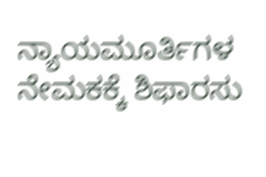ನ್ಯಾಯಮೂರ್ತಿಗಳ ನೇಮಕಕ್ಕೆ ಶಿಫಾರಸು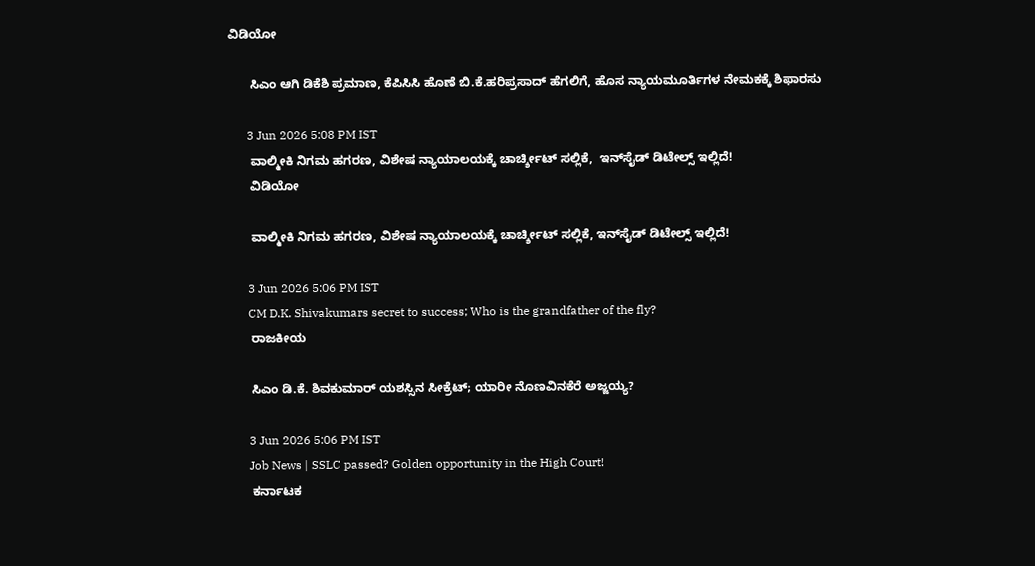ವಿಡಿಯೋ

      ಸಿಎಂ ಆಗಿ ಡಿಕೆಶಿ ಪ್ರಮಾಣ, ಕೆಪಿಸಿಸಿ ಹೊಣೆ ಬಿ.ಕೆ.ಹರಿಪ್ರಸಾದ್ ಹೆಗಲಿಗೆ, ಹೊಸ ನ್ಯಾಯಮೂರ್ತಿಗಳ ನೇಮಕಕ್ಕೆ ಶಿಫಾರಸು

      3 Jun 2026 5:08 PM IST
      ವಾಲ್ಮೀಕಿ ನಿಗಮ ಹಗರಣ, ವಿಶೇಷ ನ್ಯಾಯಾಲಯಕ್ಕೆ ಚಾರ್ಚ್ಶೀಟ್ ಸಲ್ಲಿಕೆ,  ಇನ್‌ಸೈಡ್ ಡಿಟೇಲ್ಸ್ ಇಲ್ಲಿದೆ!
      ವಿಡಿಯೋ

      ವಾಲ್ಮೀಕಿ ನಿಗಮ ಹಗರಣ, ವಿಶೇಷ ನ್ಯಾಯಾಲಯಕ್ಕೆ ಚಾರ್ಚ್ಶೀಟ್ ಸಲ್ಲಿಕೆ, ಇನ್‌ಸೈಡ್ ಡಿಟೇಲ್ಸ್ ಇಲ್ಲಿದೆ!

      3 Jun 2026 5:06 PM IST
      CM D.K. Shivakumars secret to success; Who is the grandfather of the fly?
      ರಾಜಕೀಯ

      ಸಿಎಂ ಡಿ.ಕೆ. ಶಿವಕುಮಾರ್‌ ಯಶಸ್ಸಿನ ಸೀಕ್ರೆಟ್; ಯಾರೀ ನೊಣವಿನಕೆರೆ ಅಜ್ಜಯ್ಯ?

      3 Jun 2026 5:06 PM IST
      Job News | SSLC passed? Golden opportunity in the High Court!
      ಕರ್ನಾಟಕ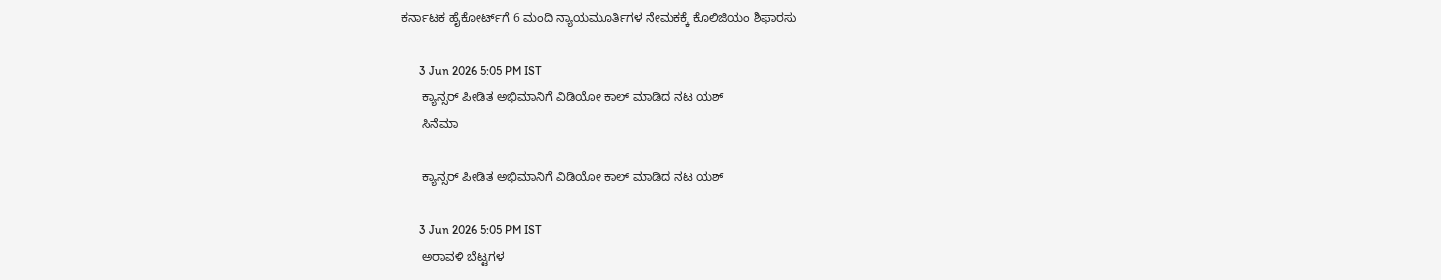ಕರ್ನಾಟಕ ಹೈಕೋರ್ಟ್‌ಗೆ 6 ಮಂದಿ ನ್ಯಾಯಮೂರ್ತಿಗಳ ನೇಮಕಕ್ಕೆ ಕೊಲಿಜಿಯಂ ಶಿಫಾರಸು

      3 Jun 2026 5:05 PM IST
      ಕ್ಯಾನ್ಸರ್ ಪೀಡಿತ ಅಭಿಮಾನಿಗೆ ವಿಡಿಯೋ ಕಾಲ್ ಮಾಡಿದ ನಟ ಯಶ್
      ಸಿನೆಮಾ

      ಕ್ಯಾನ್ಸರ್ ಪೀಡಿತ ಅಭಿಮಾನಿಗೆ ವಿಡಿಯೋ ಕಾಲ್ ಮಾಡಿದ ನಟ ಯಶ್

      3 Jun 2026 5:05 PM IST
      ಅರಾವಳಿ ಬೆಟ್ಟಗಳ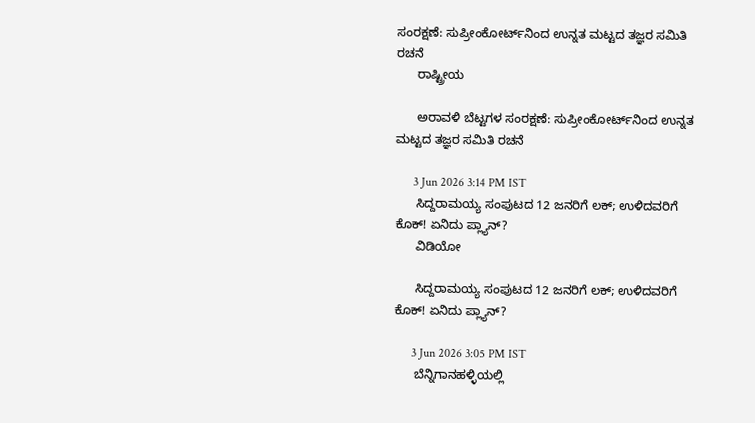ಸಂರಕ್ಷಣೆ: ಸುಪ್ರೀಂಕೋರ್ಟ್‌ನಿಂದ ಉನ್ನತ ಮಟ್ಟದ ತಜ್ಞರ ಸಮಿತಿ ರಚನೆ
      ರಾಷ್ಟ್ರೀಯ

      ಅರಾವಳಿ ಬೆಟ್ಟಗಳ ಸಂರಕ್ಷಣೆ: ಸುಪ್ರೀಂಕೋರ್ಟ್‌ನಿಂದ ಉನ್ನತ ಮಟ್ಟದ ತಜ್ಞರ ಸಮಿತಿ ರಚನೆ

      3 Jun 2026 3:14 PM IST
      ಸಿದ್ದರಾಮಯ್ಯ ಸಂಪುಟದ 12 ಜನರಿಗೆ ಲಕ್; ಉಳಿದವರಿಗೆ ಕೊಕ್! ಏನಿದು ಪ್ಲ್ಯಾನ್?
      ವಿಡಿಯೋ

      ಸಿದ್ದರಾಮಯ್ಯ ಸಂಪುಟದ 12 ಜನರಿಗೆ ಲಕ್; ಉಳಿದವರಿಗೆ ಕೊಕ್! ಏನಿದು ಪ್ಲ್ಯಾನ್?

      3 Jun 2026 3:05 PM IST
      ಬೆನ್ನಿಗಾನಹಳ್ಳಿಯಲ್ಲಿ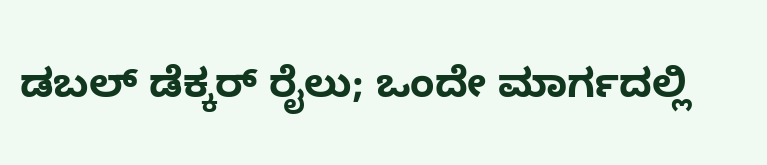ಡಬಲ್‌ ಡೆಕ್ಕರ್‌ ರೈಲು; ಒಂದೇ ಮಾರ್ಗದಲ್ಲಿ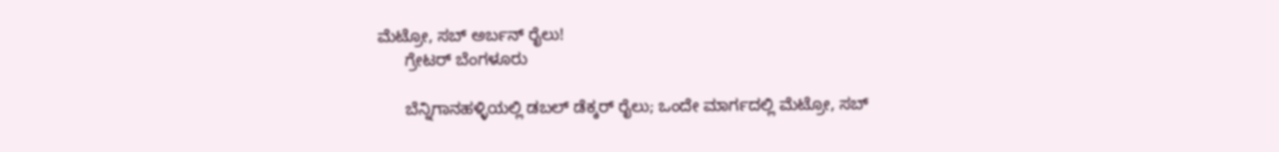ಮೆಟ್ರೋ, ಸಬ್‌ ಅರ್ಬನ್‌ ರೈಲು!
      ಗ್ರೇಟರ್ ಬೆಂಗಳೂರು

      ಬೆನ್ನಿಗಾನಹಳ್ಳಿಯಲ್ಲಿ ಡಬಲ್‌ ಡೆಕ್ಕರ್‌ ರೈಲು; ಒಂದೇ ಮಾರ್ಗದಲ್ಲಿ ಮೆಟ್ರೋ, ಸಬ್‌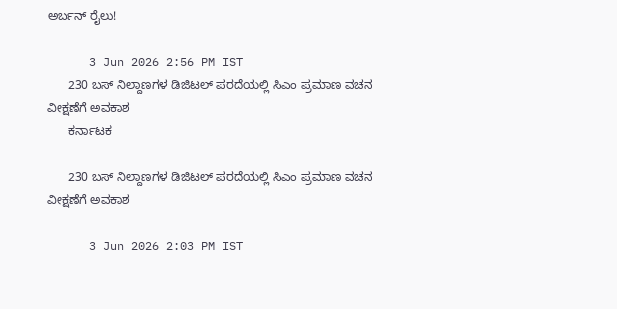ಅರ್ಬನ್‌ ರೈಲು!

      3 Jun 2026 2:56 PM IST
      230 ಬಸ್ ನಿಲ್ದಾಣಗಳ ಡಿಜಿಟಲ್ ಪರದೆಯಲ್ಲಿ ಸಿಎಂ ಪ್ರಮಾಣ ವಚನ ವೀಕ್ಷಣೆಗೆ ಅವಕಾಶ
      ಕರ್ನಾಟಕ

      230 ಬಸ್ ನಿಲ್ದಾಣಗಳ ಡಿಜಿಟಲ್ ಪರದೆಯಲ್ಲಿ ಸಿಎಂ ಪ್ರಮಾಣ ವಚನ ವೀಕ್ಷಣೆಗೆ ಅವಕಾಶ

      3 Jun 2026 2:03 PM IST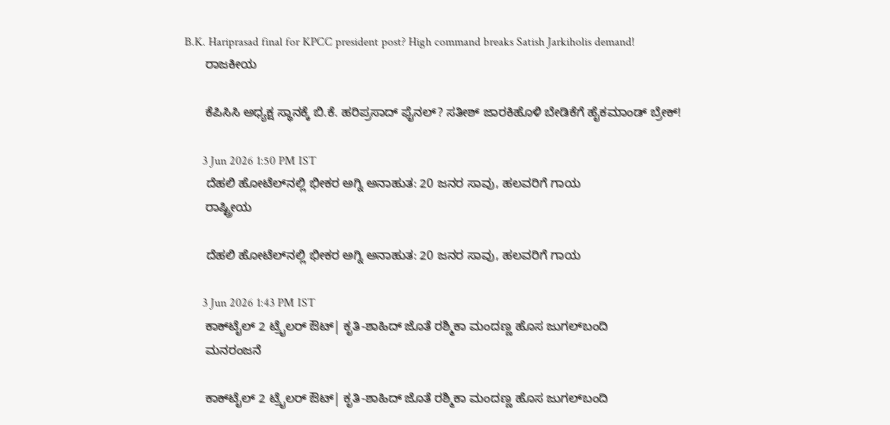B.K. Hariprasad final for KPCC president post? High command breaks Satish Jarkiholis demand!
      ರಾಜಕೀಯ

      ಕೆಪಿಸಿಸಿ ಅಧ್ಯಕ್ಷ ಸ್ಥಾನಕ್ಕೆ ಬಿ.ಕೆ. ಹರಿಪ್ರಸಾದ್ ಫೈನಲ್? ಸತೀಶ್ ಜಾರಕಿಹೊಳಿ ಬೇಡಿಕೆಗೆ ಹೈಕಮಾಂಡ್ ಬ್ರೇಕ್!

      3 Jun 2026 1:50 PM IST
      ದೆಹಲಿ ಹೋಟೆಲ್‌ನಲ್ಲಿ ಭೀಕರ ಅಗ್ನಿ ಅನಾಹುತ: 20 ಜನರ ಸಾವು, ಹಲವರಿಗೆ ಗಾಯ
      ರಾಷ್ಟ್ರೀಯ

      ದೆಹಲಿ ಹೋಟೆಲ್‌ನಲ್ಲಿ ಭೀಕರ ಅಗ್ನಿ ಅನಾಹುತ: 20 ಜನರ ಸಾವು, ಹಲವರಿಗೆ ಗಾಯ

      3 Jun 2026 1:43 PM IST
      ಕಾಕ್‌ಟೈಲ್ 2 ಟ್ರೈಲರ್ ಔಟ್‌| ಕೃತಿ-ಶಾಹಿದ್ ಜೊತೆ ರಶ್ಮಿಕಾ ಮಂದಣ್ಣ ಹೊಸ ಜುಗಲ್‌ಬಂದಿ
      ಮನರಂಜನೆ

      ಕಾಕ್‌ಟೈಲ್ 2 ಟ್ರೈಲರ್ ಔಟ್‌| ಕೃತಿ-ಶಾಹಿದ್ ಜೊತೆ ರಶ್ಮಿಕಾ ಮಂದಣ್ಣ ಹೊಸ ಜುಗಲ್‌ಬಂದಿ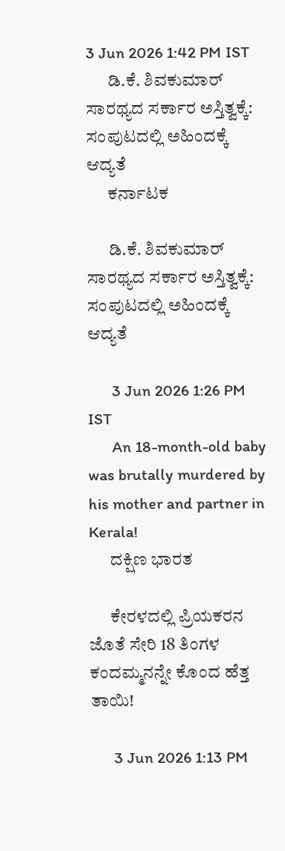3 Jun 2026 1:42 PM IST
      ಡಿ.ಕೆ. ಶಿವಕುಮಾರ್ ಸಾರಥ್ಯದ ಸರ್ಕಾರ ಅಸ್ತಿತ್ವಕ್ಕೆ: ಸಂಪುಟದಲ್ಲಿ ಅಹಿಂದಕ್ಕೆ ಆದ್ಯತೆ
      ಕರ್ನಾಟಕ

      ಡಿ.ಕೆ. ಶಿವಕುಮಾರ್ ಸಾರಥ್ಯದ ಸರ್ಕಾರ ಅಸ್ತಿತ್ವಕ್ಕೆ: ಸಂಪುಟದಲ್ಲಿ ಅಹಿಂದಕ್ಕೆ ಆದ್ಯತೆ

      3 Jun 2026 1:26 PM IST
      An 18-month-old baby was brutally murdered by his mother and partner in Kerala!
      ದಕ್ಷಿಣ ಭಾರತ

      ಕೇರಳದಲ್ಲಿ ಪ್ರಿಯಕರನ ಜೊತೆ ಸೇರಿ 18 ತಿಂಗಳ ಕಂದಮ್ಮನನ್ನೇ ಕೊಂದ ಹೆತ್ತ ತಾಯಿ!

      3 Jun 2026 1:13 PM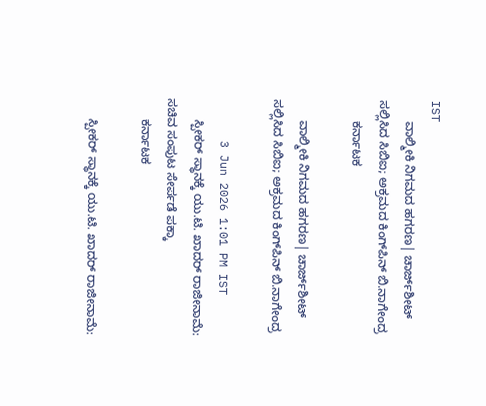IST
      ವಾಲ್ಮೀಕಿ ನಿಗಮದ ಹಗರಣ| ಚಾರ್ಜ್‌ಶೀಟ್‌ ಸಲ್ಲಿಸಿದ ಸಿಬಿಐ; ಅಕ್ರಮದ ಕಿಂಗ್‌ಪಿನ್‌ ಬಿ.ನಾಗೇಂದ್ರ
      ಕರ್ನಾಟಕ

      ವಾಲ್ಮೀಕಿ ನಿಗಮದ ಹಗರಣ| ಚಾರ್ಜ್‌ಶೀಟ್‌ ಸಲ್ಲಿಸಿದ ಸಿಬಿಐ; ಅಕ್ರಮದ ಕಿಂಗ್‌ಪಿನ್‌ ಬಿ.ನಾಗೇಂದ್ರ

      3 Jun 2026 1:01 PM IST
      ಸ್ಪೀಕರ್ ಸ್ಥಾನಕ್ಕೆ ಯು.ಟಿ. ಖಾದರ್ ರಾಜೀನಾಮೆ: ಸಚಿವ ಸಂಪುಟ ಸೇರ್ಪಡೆ ಪಕ್ಕಾ
      ಕರ್ನಾಟಕ

      ಸ್ಪೀಕರ್ ಸ್ಥಾನಕ್ಕೆ ಯು.ಟಿ. ಖಾದರ್ ರಾಜೀನಾಮೆ: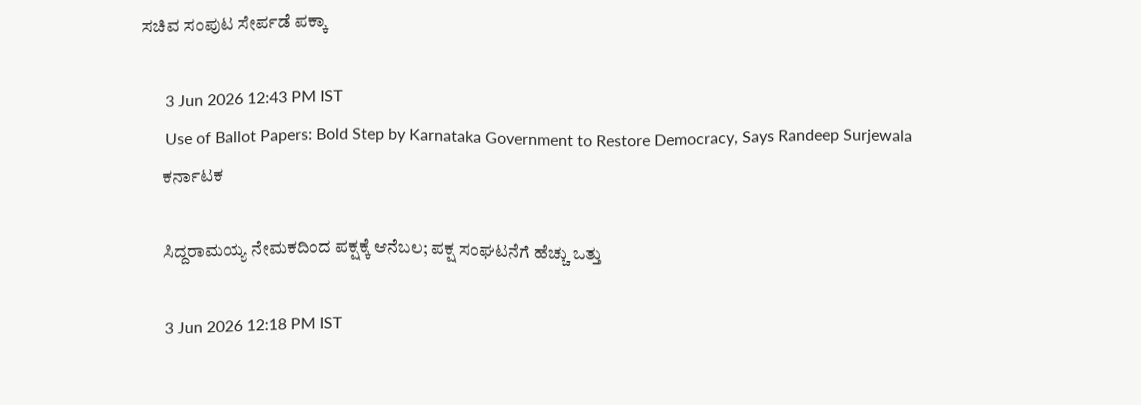ಸಚಿವ ಸಂಪುಟ ಸೇರ್ಪಡೆ ಪಕ್ಕಾ

      3 Jun 2026 12:43 PM IST
      Use of Ballot Papers: Bold Step by Karnataka Government to Restore Democracy, Says Randeep Surjewala
      ಕರ್ನಾಟಕ

      ಸಿದ್ದರಾಮಯ್ಯ ನೇಮಕದಿಂದ ಪಕ್ಷಕ್ಕೆ ಆನೆಬಲ; ಪಕ್ಷ ಸಂಘಟನೆಗೆ ಹೆಚ್ಚು ಒತ್ತು

      3 Jun 2026 12:18 PM IST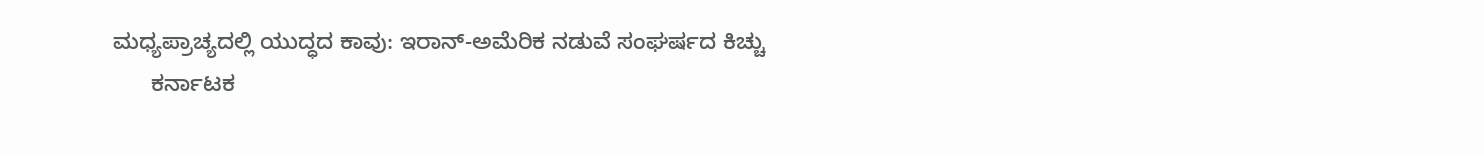ಮಧ್ಯಪ್ರಾಚ್ಯದಲ್ಲಿ ಯುದ್ಧದ ಕಾವು: ಇರಾನ್-ಅಮೆರಿಕ ನಡುವೆ ಸಂಘರ್ಷದ ಕಿಚ್ಚು
      ಕರ್ನಾಟಕ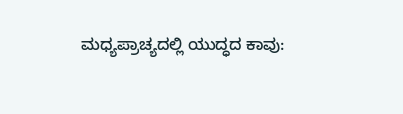ಮಧ್ಯಪ್ರಾಚ್ಯದಲ್ಲಿ ಯುದ್ಧದ ಕಾವು: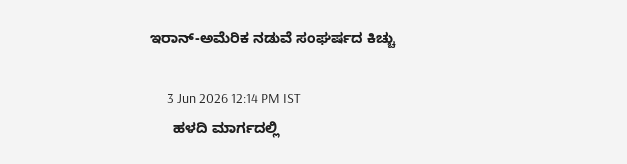ಇರಾನ್-ಅಮೆರಿಕ ನಡುವೆ ಸಂಘರ್ಷದ ಕಿಚ್ಚು

      3 Jun 2026 12:14 PM IST
      ಹಳದಿ ಮಾರ್ಗದಲ್ಲಿ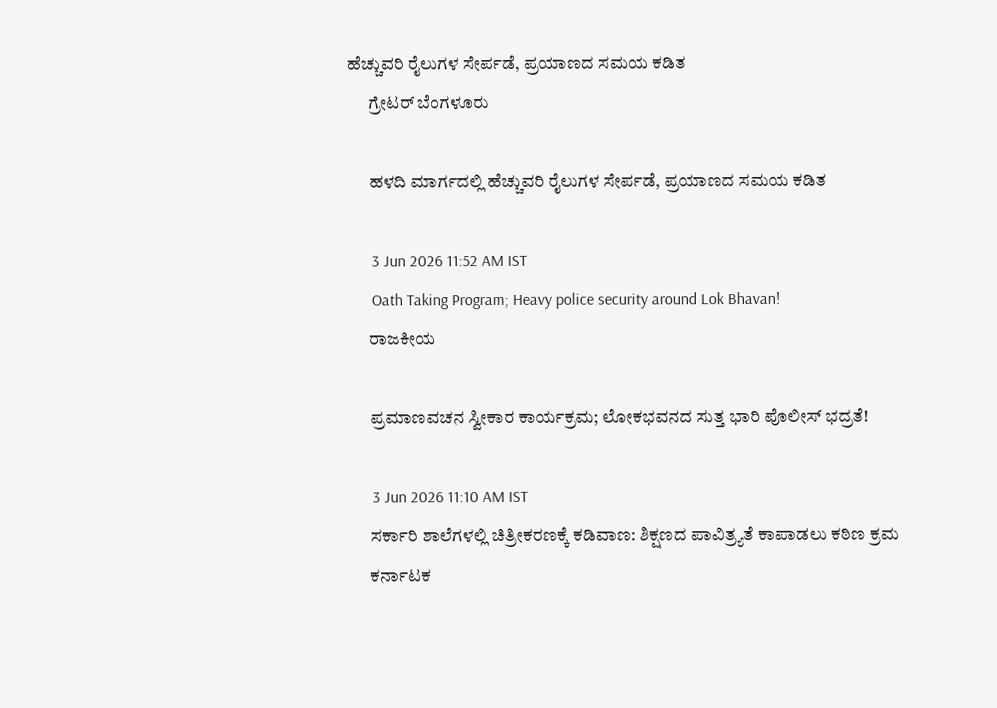ಹೆಚ್ಚುವರಿ ರೈಲುಗಳ ಸೇರ್ಪಡೆ, ಪ್ರಯಾಣದ ಸಮಯ ಕಡಿತ
      ಗ್ರೇಟರ್ ಬೆಂಗಳೂರು

      ಹಳದಿ ಮಾರ್ಗದಲ್ಲಿ ಹೆಚ್ಚುವರಿ ರೈಲುಗಳ ಸೇರ್ಪಡೆ, ಪ್ರಯಾಣದ ಸಮಯ ಕಡಿತ

      3 Jun 2026 11:52 AM IST
      Oath Taking Program; Heavy police security around Lok Bhavan!
      ರಾಜಕೀಯ

      ಪ್ರಮಾಣವಚನ ಸ್ವೀಕಾರ ಕಾರ್ಯಕ್ರಮ; ಲೋಕಭವನದ ಸುತ್ತ ಭಾರಿ ಪೊಲೀಸ್ ಭದ್ರತೆ!

      3 Jun 2026 11:10 AM IST
      ಸರ್ಕಾರಿ ಶಾಲೆಗಳಲ್ಲಿ ಚಿತ್ರೀಕರಣಕ್ಕೆ ಕಡಿವಾಣ: ಶಿಕ್ಷಣದ ಪಾವಿತ್ರ್ಯತೆ ಕಾಪಾಡಲು ಕಠಿಣ ಕ್ರಮ
      ಕರ್ನಾಟಕ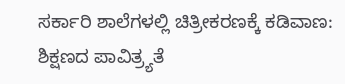ಸರ್ಕಾರಿ ಶಾಲೆಗಳಲ್ಲಿ ಚಿತ್ರೀಕರಣಕ್ಕೆ ಕಡಿವಾಣ: ಶಿಕ್ಷಣದ ಪಾವಿತ್ರ್ಯತೆ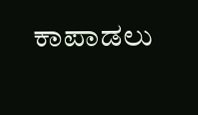ಕಾಪಾಡಲು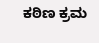ಕಠಿಣ ಕ್ರಮ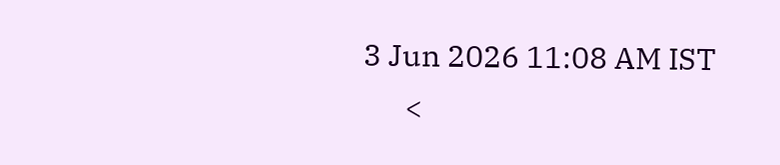3 Jun 2026 11:08 AM IST
      <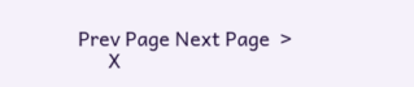Prev Page Next Page  >
      X